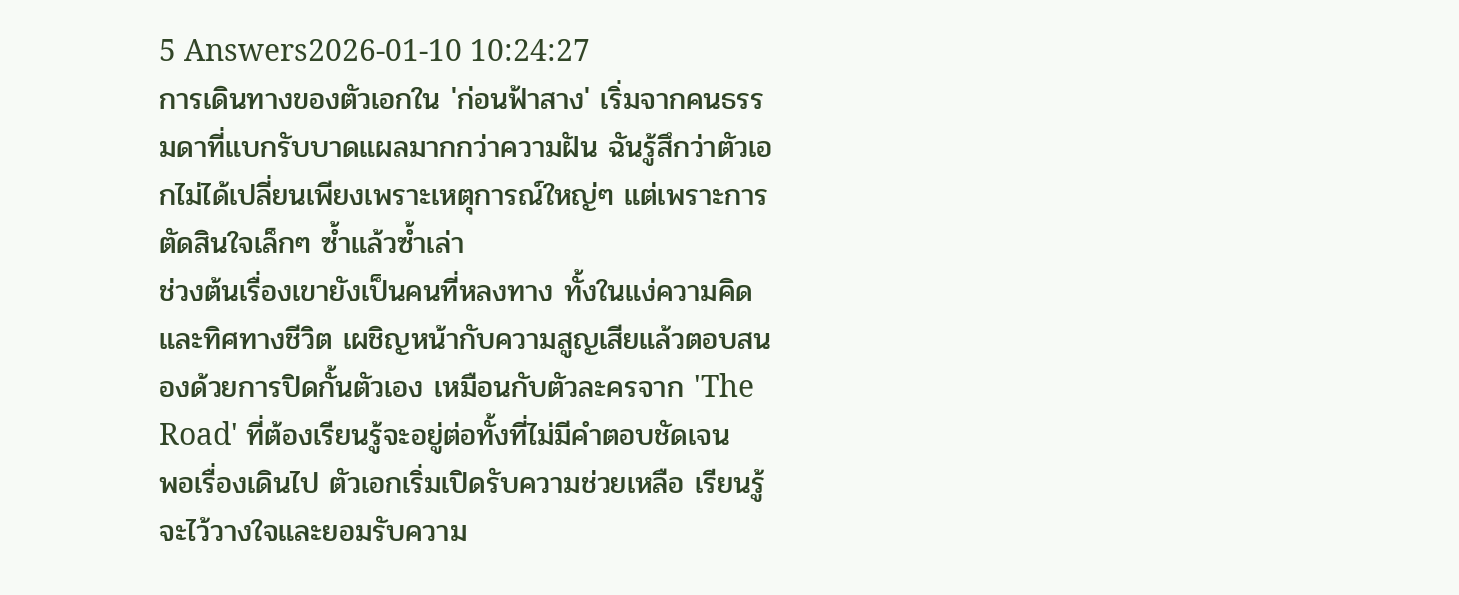5 Answers2026-01-10 10:24:27
การเดินทางของตัวเอกใน 'ก่อนฟ้าสาง' เริ่มจากคนธรรมดาที่แบกรับบาดแผลมากกว่าความฝัน ฉันรู้สึกว่าตัวเอกไม่ได้เปลี่ยนเพียงเพราะเหตุการณ์ใหญ่ๆ แต่เพราะการตัดสินใจเล็กๆ ซ้ำแล้วซ้ำเล่า
ช่วงต้นเรื่องเขายังเป็นคนที่หลงทาง ทั้งในแง่ความคิดและทิศทางชีวิต เผชิญหน้ากับความสูญเสียแล้วตอบสนองด้วยการปิดกั้นตัวเอง เหมือนกับตัวละครจาก 'The Road' ที่ต้องเรียนรู้จะอยู่ต่อทั้งที่ไม่มีคำตอบชัดเจน
พอเรื่องเดินไป ตัวเอกเริ่มเปิดรับความช่วยเหลือ เรียนรู้จะไว้วางใจและยอมรับความ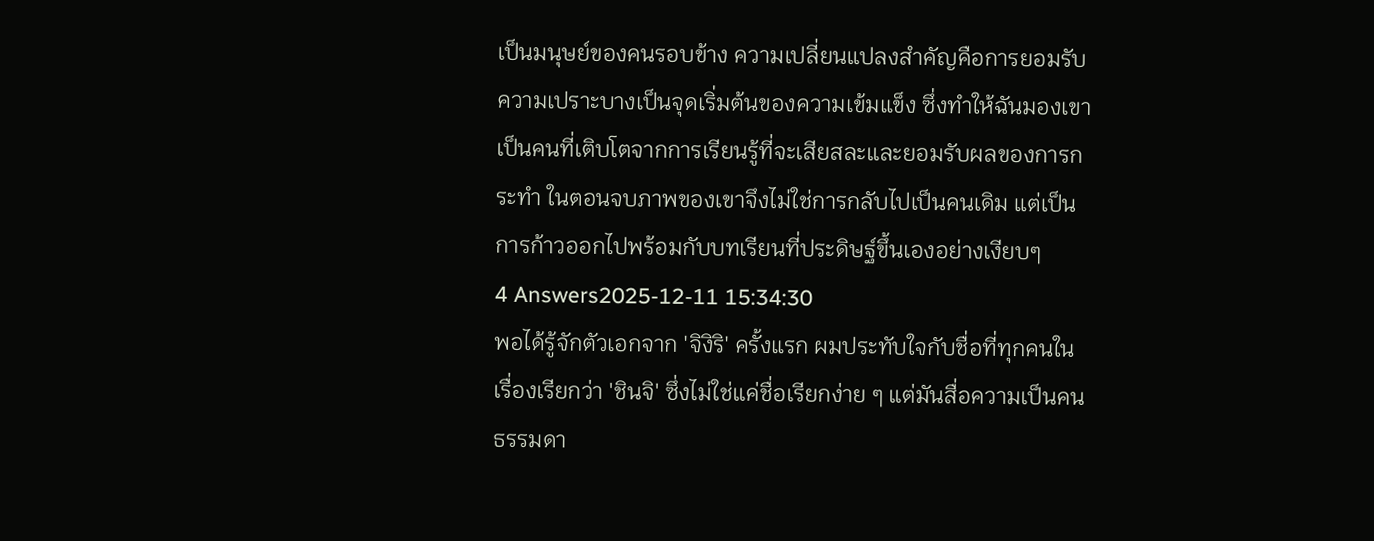เป็นมนุษย์ของคนรอบข้าง ความเปลี่ยนแปลงสำคัญคือการยอมรับความเปราะบางเป็นจุดเริ่มต้นของความเข้มแข็ง ซึ่งทำให้ฉันมองเขาเป็นคนที่เติบโตจากการเรียนรู้ที่จะเสียสละและยอมรับผลของการกระทำ ในตอนจบภาพของเขาจึงไม่ใช่การกลับไปเป็นคนเดิม แต่เป็นการก้าวออกไปพร้อมกับบทเรียนที่ประดิษฐ์ขึ้นเองอย่างเงียบๆ
4 Answers2025-12-11 15:34:30
พอได้รู้จักตัวเอกจาก 'จิงิริ' ครั้งแรก ผมประทับใจกับชื่อที่ทุกคนในเรื่องเรียกว่า 'ชินจิ' ซึ่งไม่ใช่แค่ชื่อเรียกง่าย ๆ แต่มันสื่อความเป็นคนธรรมดา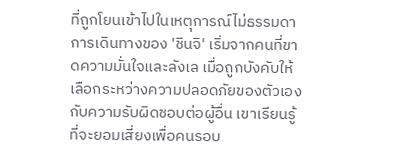ที่ถูกโยนเข้าไปในเหตุการณ์ไม่ธรรมดา
การเดินทางของ 'ชินจิ' เริ่มจากคนที่ขาดความมั่นใจและลังเล เมื่อถูกบังคับให้เลือกระหว่างความปลอดภัยของตัวเองกับความรับผิดชอบต่อผู้อื่น เขาเรียนรู้ที่จะยอมเสี่ยงเพื่อคนรอบ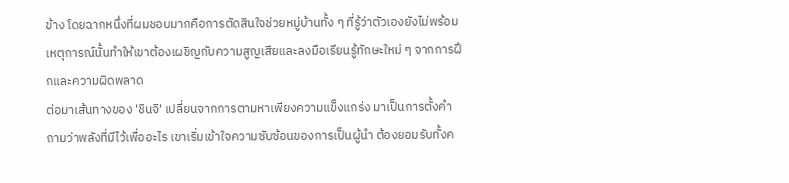ข้าง โดยฉากหนึ่งที่ผมชอบมากคือการตัดสินใจช่วยหมู่บ้านทั้ง ๆ ที่รู้ว่าตัวเองยังไม่พร้อม เหตุการณ์นั้นทำให้เขาต้องเผชิญกับความสูญเสียและลงมือเรียนรู้ทักษะใหม่ ๆ จากการฝึกและความผิดพลาด
ต่อมาเส้นทางของ 'ชินจิ' เปลี่ยนจากการตามหาเพียงความแข็งแกร่ง มาเป็นการตั้งคำถามว่าพลังที่มีไว้เพื่ออะไร เขาเริ่มเข้าใจความซับซ้อนของการเป็นผู้นำ ต้องยอมรับทั้งค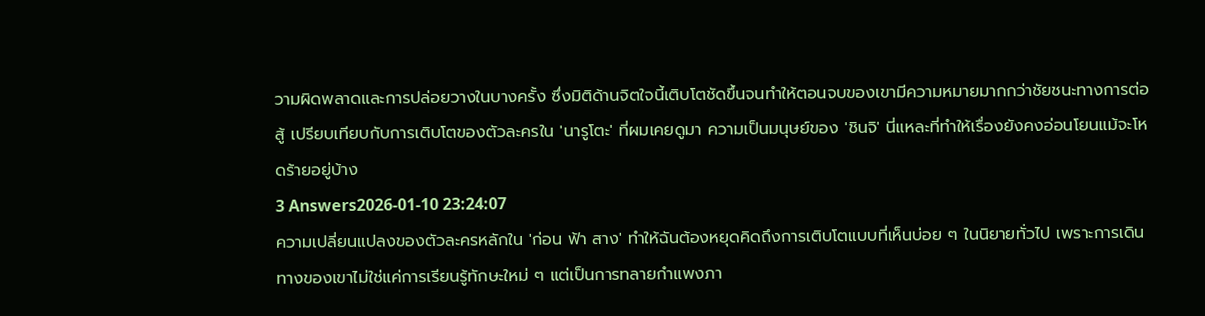วามผิดพลาดและการปล่อยวางในบางครั้ง ซึ่งมิติด้านจิตใจนี้เติบโตชัดขึ้นจนทำให้ตอนจบของเขามีความหมายมากกว่าชัยชนะทางการต่อสู้ เปรียบเทียบกับการเติบโตของตัวละครใน 'นารูโตะ' ที่ผมเคยดูมา ความเป็นมนุษย์ของ 'ชินจิ' นี่แหละที่ทำให้เรื่องยังคงอ่อนโยนแม้จะโหดร้ายอยู่บ้าง
3 Answers2026-01-10 23:24:07
ความเปลี่ยนแปลงของตัวละครหลักใน 'ก่อน ฟ้า สาง' ทำให้ฉันต้องหยุดคิดถึงการเติบโตแบบที่เห็นบ่อย ๆ ในนิยายทั่วไป เพราะการเดินทางของเขาไม่ใช่แค่การเรียนรู้ทักษะใหม่ ๆ แต่เป็นการทลายกำแพงภา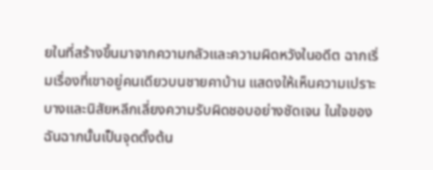ยในที่สร้างขึ้นมาจากความกลัวและความผิดหวังในอดีต ฉากเริ่มเรื่องที่เขาอยู่คนเดียวบนชายคาบ้าน แสดงให้เห็นความเปราะบางและนิสัยหลีกเลี่ยงความรับผิดชอบอย่างชัดเจน ในใจของฉันฉากนั้นเป็นจุดตั้งต้น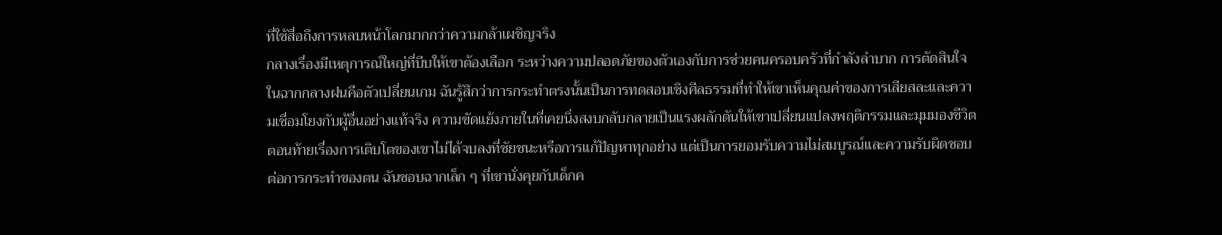ที่ใช้สื่อถึงการหลบหน้าโลกมากกว่าความกล้าเผชิญจริง
กลางเรื่องมีเหตุการณ์ใหญ่ที่บีบให้เขาต้องเลือก ระหว่างความปลอดภัยของตัวเองกับการช่วยคนครอบครัวที่กำลังลำบาก การตัดสินใจในฉากกลางฝนคือตัวเปลี่ยนเกม ฉันรู้สึกว่าการกระทำตรงนั้นเป็นการทดสอบเชิงศีลธรรมที่ทำให้เขาเห็นคุณค่าของการเสียสละและความเชื่อมโยงกับผู้อื่นอย่างแท้จริง ความขัดแย้งภายในที่เคยนิ่งสงบกลับกลายเป็นแรงผลักดันให้เขาเปลี่ยนแปลงพฤติกรรมและมุมมองชีวิต
ตอนท้ายเรื่องการเติบโตของเขาไม่ได้จบลงที่ชัยชนะหรือการแก้ปัญหาทุกอย่าง แต่เป็นการยอมรับความไม่สมบูรณ์และความรับผิดชอบต่อการกระทำของตน ฉันชอบฉากเล็ก ๆ ที่เขานั่งคุยกับเด็กค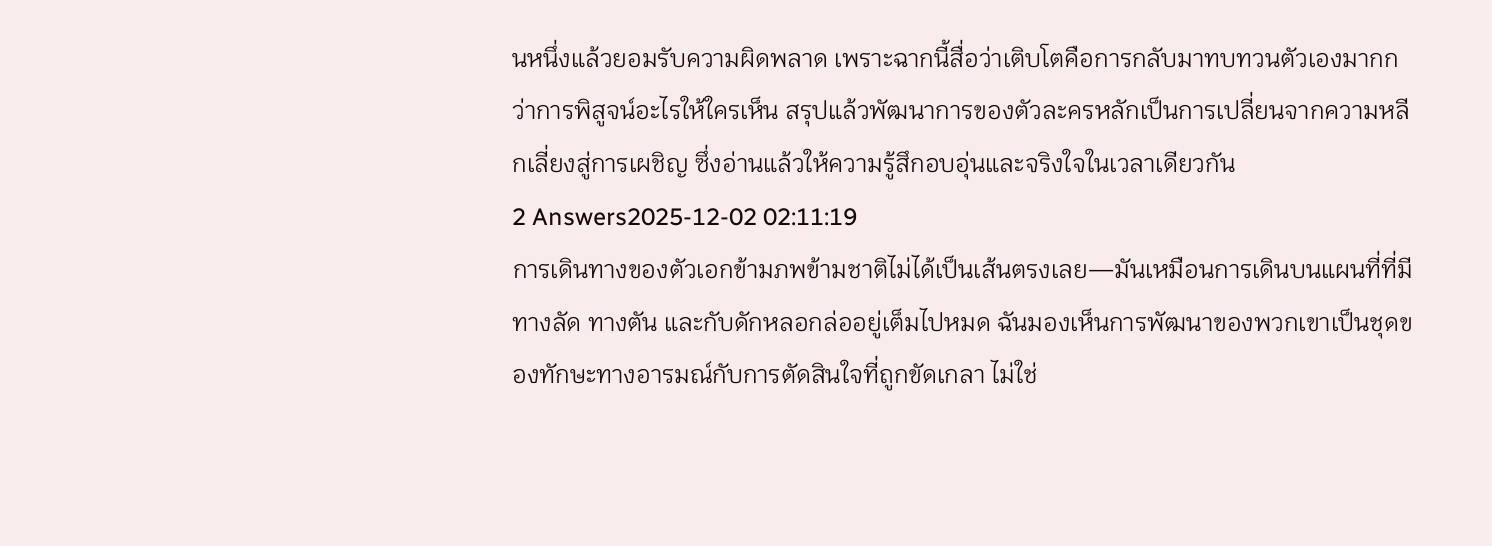นหนึ่งแล้วยอมรับความผิดพลาด เพราะฉากนี้สื่อว่าเติบโตคือการกลับมาทบทวนตัวเองมากกว่าการพิสูจน์อะไรให้ใครเห็น สรุปแล้วพัฒนาการของตัวละครหลักเป็นการเปลี่ยนจากความหลีกเลี่ยงสู่การเผชิญ ซึ่งอ่านแล้วให้ความรู้สึกอบอุ่นและจริงใจในเวลาเดียวกัน
2 Answers2025-12-02 02:11:19
การเดินทางของตัวเอกข้ามภพข้ามชาติไม่ได้เป็นเส้นตรงเลย—มันเหมือนการเดินบนแผนที่ที่มีทางลัด ทางตัน และกับดักหลอกล่ออยู่เต็มไปหมด ฉันมองเห็นการพัฒนาของพวกเขาเป็นชุดของทักษะทางอารมณ์กับการตัดสินใจที่ถูกขัดเกลา ไม่ใช่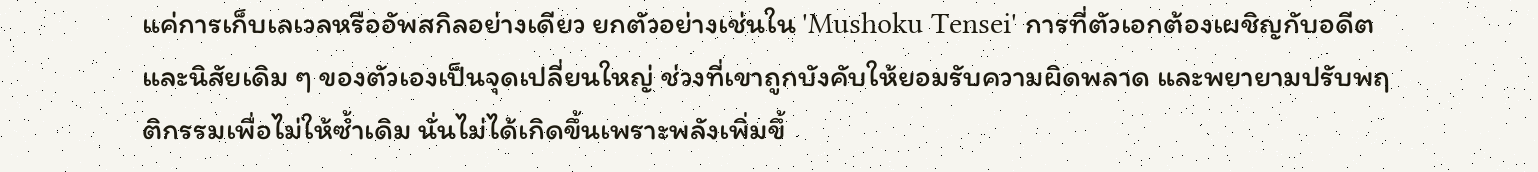แค่การเก็บเลเวลหรืออัพสกิลอย่างเดียว ยกตัวอย่างเช่นใน 'Mushoku Tensei' การที่ตัวเอกต้องเผชิญกับอดีตและนิสัยเดิม ๆ ของตัวเองเป็นจุดเปลี่ยนใหญ่ ช่วงที่เขาถูกบังคับให้ยอมรับความผิดพลาด และพยายามปรับพฤติกรรมเพื่อไม่ให้ซ้ำเดิม นั่นไม่ได้เกิดขึ้นเพราะพลังเพิ่มขึ้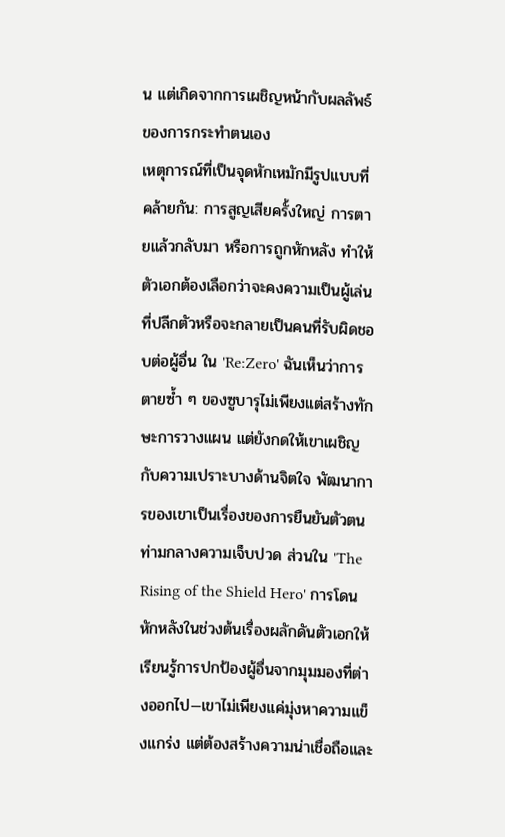น แต่เกิดจากการเผชิญหน้ากับผลลัพธ์ของการกระทำตนเอง
เหตุการณ์ที่เป็นจุดหักเหมักมีรูปแบบที่คล้ายกัน: การสูญเสียครั้งใหญ่ การตายแล้วกลับมา หรือการถูกหักหลัง ทำให้ตัวเอกต้องเลือกว่าจะคงความเป็นผู้เล่นที่ปลีกตัวหรือจะกลายเป็นคนที่รับผิดชอบต่อผู้อื่น ใน 'Re:Zero' ฉันเห็นว่าการตายซ้ำ ๆ ของซูบารุไม่เพียงแต่สร้างทักษะการวางแผน แต่ยังกดให้เขาเผชิญกับความเปราะบางด้านจิตใจ พัฒนาการของเขาเป็นเรื่องของการยืนยันตัวตนท่ามกลางความเจ็บปวด ส่วนใน 'The Rising of the Shield Hero' การโดนหักหลังในช่วงต้นเรื่องผลักดันตัวเอกให้เรียนรู้การปกป้องผู้อื่นจากมุมมองที่ต่างออกไป—เขาไม่เพียงแค่มุ่งหาความแข็งแกร่ง แต่ต้องสร้างความน่าเชื่อถือและ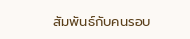สัมพันธ์กับคนรอบ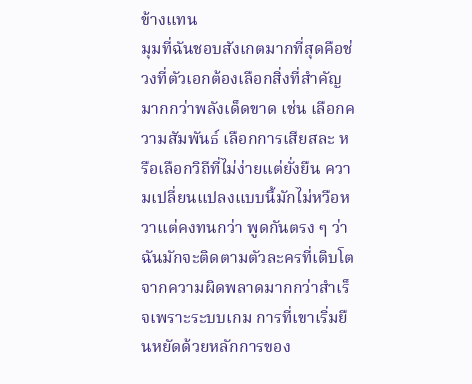ข้างแทน
มุมที่ฉันชอบสังเกตมากที่สุดคือช่วงที่ตัวเอกต้องเลือกสิ่งที่สำคัญมากกว่าพลังเด็ดขาด เช่น เลือกความสัมพันธ์ เลือกการเสียสละ หรือเลือกวิถีที่ไม่ง่ายแต่ยั่งยืน ความเปลี่ยนแปลงแบบนี้มักไม่หวือหวาแต่คงทนกว่า พูดกันตรง ๆ ว่าฉันมักจะติดตามตัวละครที่เติบโตจากความผิดพลาดมากกว่าสำเร็จเพราะระบบเกม การที่เขาเริ่มยืนหยัดด้วยหลักการของ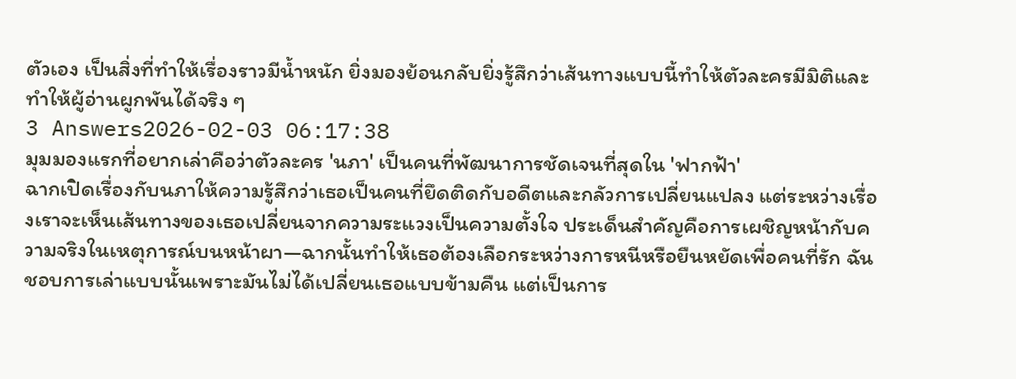ตัวเอง เป็นสิ่งที่ทำให้เรื่องราวมีน้ำหนัก ยิ่งมองย้อนกลับยิ่งรู้สึกว่าเส้นทางแบบนี้ทำให้ตัวละครมีมิติและทำให้ผู้อ่านผูกพันได้จริง ๆ
3 Answers2026-02-03 06:17:38
มุมมองแรกที่อยากเล่าคือว่าตัวละคร 'นภา' เป็นคนที่พัฒนาการชัดเจนที่สุดใน 'ฟากฟ้า'
ฉากเปิดเรื่องกับนภาให้ความรู้สึกว่าเธอเป็นคนที่ยึดติดกับอดีตและกลัวการเปลี่ยนแปลง แต่ระหว่างเรื่องเราจะเห็นเส้นทางของเธอเปลี่ยนจากความระแวงเป็นความตั้งใจ ประเด็นสำคัญคือการเผชิญหน้ากับความจริงในเหตุการณ์บนหน้าผา—ฉากนั้นทำให้เธอต้องเลือกระหว่างการหนีหรือยืนหยัดเพื่อคนที่รัก ฉันชอบการเล่าแบบนั้นเพราะมันไม่ได้เปลี่ยนเธอแบบข้ามคืน แต่เป็นการ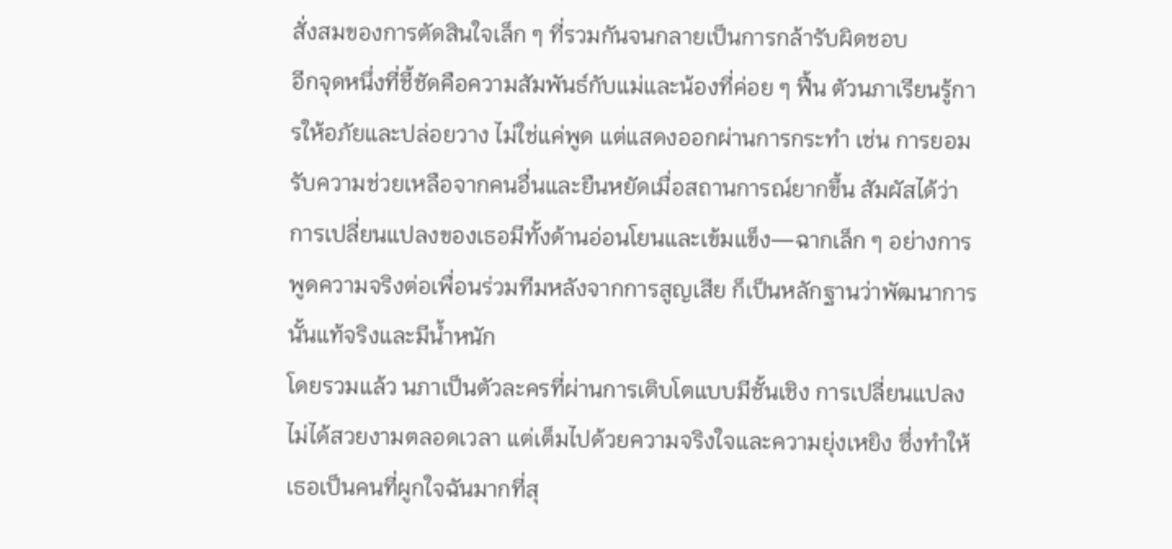สั่งสมของการตัดสินใจเล็ก ๆ ที่รวมกันจนกลายเป็นการกล้ารับผิดชอบ
อีกจุดหนึ่งที่ชี้ชัดคือความสัมพันธ์กับแม่และน้องที่ค่อย ๆ ฟื้น ตัวนภาเรียนรู้การให้อภัยและปล่อยวาง ไม่ใช่แค่พูด แต่แสดงออกผ่านการกระทำ เช่น การยอมรับความช่วยเหลือจากคนอื่นและยืนหยัดเมื่อสถานการณ์ยากขึ้น สัมผัสได้ว่าการเปลี่ยนแปลงของเธอมีทั้งด้านอ่อนโยนและเข้มแข็ง—ฉากเล็ก ๆ อย่างการพูดความจริงต่อเพื่อนร่วมทีมหลังจากการสูญเสีย ก็เป็นหลักฐานว่าพัฒนาการนั้นแท้จริงและมีน้ำหนัก
โดยรวมแล้ว นภาเป็นตัวละครที่ผ่านการเติบโตแบบมีชั้นเชิง การเปลี่ยนแปลงไม่ได้สวยงามตลอดเวลา แต่เต็มไปด้วยความจริงใจและความยุ่งเหยิง ซึ่งทำให้เธอเป็นคนที่ผูกใจฉันมากที่สุ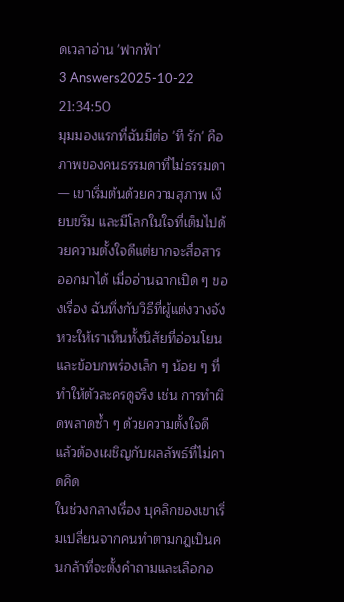ดเวลาอ่าน 'ฟากฟ้า'
3 Answers2025-10-22 21:34:50
มุมมองแรกที่ฉันมีต่อ 'ที รัก' คือภาพของคนธรรมดาที่ไม่ธรรมดา — เขาเริ่มต้นด้วยความสุภาพ เงียบขรึม และมีโลกในใจที่เต็มไปด้วยความตั้งใจดีแต่ยากจะสื่อสารออกมาได้ เมื่ออ่านฉากเปิด ๆ ของเรื่อง ฉันทึ่งกับวิธีที่ผู้แต่งวางจังหวะให้เราเห็นทั้งนิสัยที่อ่อนโยนและข้อบกพร่องเล็ก ๆ น้อย ๆ ที่ทำให้ตัวละครดูจริง เช่น การทำผิดพลาดซ้ำ ๆ ด้วยความตั้งใจดี แล้วต้องเผชิญกับผลลัพธ์ที่ไม่คาดคิด
ในช่วงกลางเรื่อง บุคลิกของเขาเริ่มเปลี่ยนจากคนทำตามกฎเป็นคนกล้าที่จะตั้งคำถามและเลือกอ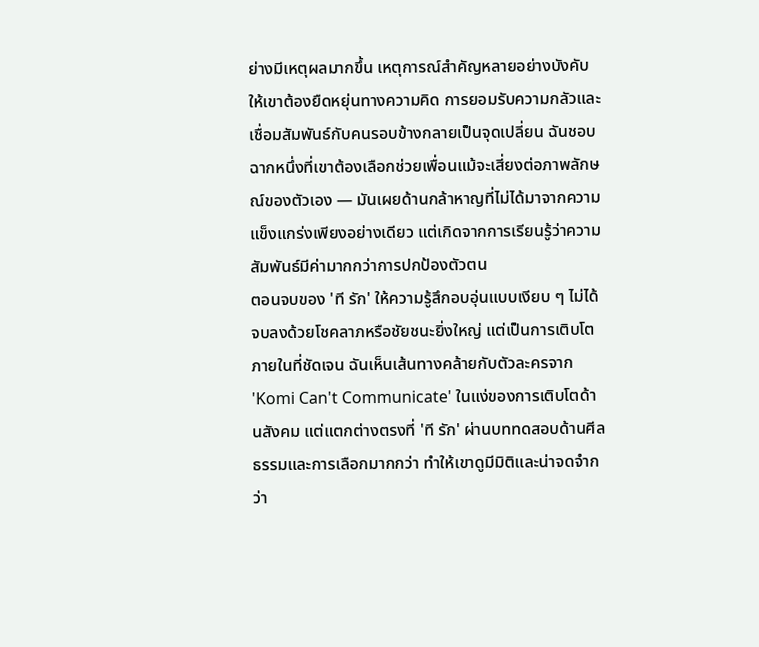ย่างมีเหตุผลมากขึ้น เหตุการณ์สำคัญหลายอย่างบังคับให้เขาต้องยืดหยุ่นทางความคิด การยอมรับความกลัวและเชื่อมสัมพันธ์กับคนรอบข้างกลายเป็นจุดเปลี่ยน ฉันชอบฉากหนึ่งที่เขาต้องเลือกช่วยเพื่อนแม้จะเสี่ยงต่อภาพลักษณ์ของตัวเอง — มันเผยด้านกล้าหาญที่ไม่ได้มาจากความแข็งแกร่งเพียงอย่างเดียว แต่เกิดจากการเรียนรู้ว่าความสัมพันธ์มีค่ามากกว่าการปกป้องตัวตน
ตอนจบของ 'ที รัก' ให้ความรู้สึกอบอุ่นแบบเงียบ ๆ ไม่ได้จบลงด้วยโชคลาภหรือชัยชนะยิ่งใหญ่ แต่เป็นการเติบโตภายในที่ชัดเจน ฉันเห็นเส้นทางคล้ายกับตัวละครจาก 'Komi Can't Communicate' ในแง่ของการเติบโตด้านสังคม แต่แตกต่างตรงที่ 'ที รัก' ผ่านบททดสอบด้านศีลธรรมและการเลือกมากกว่า ทำให้เขาดูมีมิติและน่าจดจำกว่า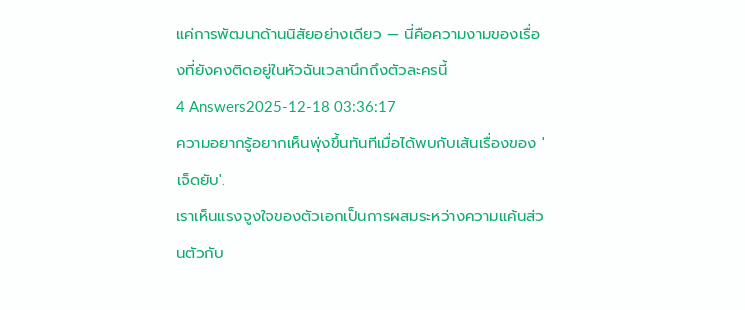แค่การพัฒนาด้านนิสัยอย่างเดียว — นี่คือความงามของเรื่องที่ยังคงติดอยู่ในหัวฉันเวลานึกถึงตัวละครนี้
4 Answers2025-12-18 03:36:17
ความอยากรู้อยากเห็นพุ่งขึ้นทันทีเมื่อได้พบกับเส้นเรื่องของ 'เจ็ดยับ'.
เราเห็นแรงจูงใจของตัวเอกเป็นการผสมระหว่างความแค้นส่วนตัวกับ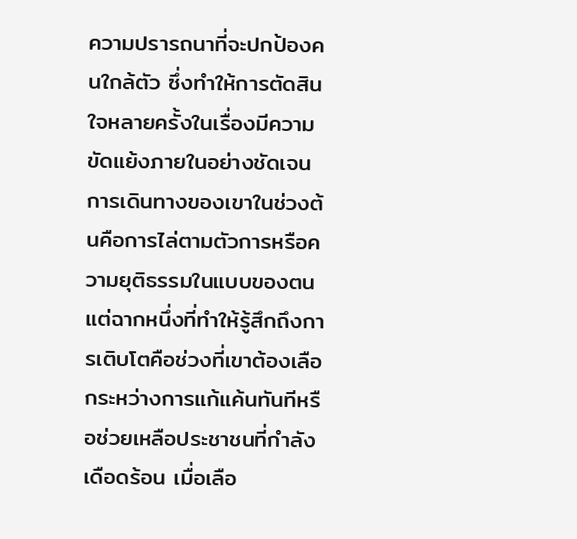ความปรารถนาที่จะปกป้องคนใกล้ตัว ซึ่งทำให้การตัดสินใจหลายครั้งในเรื่องมีความขัดแย้งภายในอย่างชัดเจน การเดินทางของเขาในช่วงต้นคือการไล่ตามตัวการหรือความยุติธรรมในแบบของตน แต่ฉากหนึ่งที่ทำให้รู้สึกถึงการเติบโตคือช่วงที่เขาต้องเลือกระหว่างการแก้แค้นทันทีหรือช่วยเหลือประชาชนที่กำลังเดือดร้อน เมื่อเลือ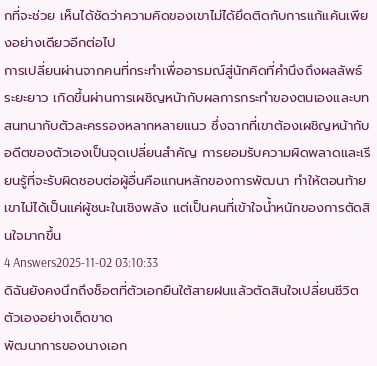กที่จะช่วย เห็นได้ชัดว่าความคิดของเขาไม่ได้ยึดติดกับการแก้แค้นเพียงอย่างเดียวอีกต่อไป
การเปลี่ยนผ่านจากคนที่กระทำเพื่ออารมณ์สู่นักคิดที่คำนึงถึงผลลัพธ์ระยะยาว เกิดขึ้นผ่านการเผชิญหน้ากับผลการกระทำของตนเองและบทสนทนากับตัวละครรองหลากหลายแนว ซึ่งฉากที่เขาต้องเผชิญหน้ากับอดีตของตัวเองเป็นจุดเปลี่ยนสำคัญ การยอมรับความผิดพลาดและเรียนรู้ที่จะรับผิดชอบต่อผู้อื่นคือแกนหลักของการพัฒนา ทำให้ตอนท้ายเขาไม่ได้เป็นแค่ผู้ชนะในเชิงพลัง แต่เป็นคนที่เข้าใจน้ำหนักของการตัดสินใจมากขึ้น
4 Answers2025-11-02 03:10:33
ดิฉันยังคงนึกถึงช็อตที่ตัวเอกยืนใต้สายฝนแล้วตัดสินใจเปลี่ยนชีวิตตัวเองอย่างเด็ดขาด
พัฒนาการของนางเอก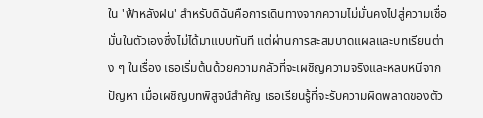ใน 'ฟ้าหลังฝน' สำหรับดิฉันคือการเดินทางจากความไม่มั่นคงไปสู่ความเชื่อมั่นในตัวเองซึ่งไม่ได้มาแบบทันที แต่ผ่านการสะสมบาดแผลและบทเรียนต่าง ๆ ในเรื่อง เธอเริ่มต้นด้วยความกลัวที่จะเผชิญความจริงและหลบหนีจากปัญหา เมื่อเผชิญบทพิสูจน์สำคัญ เธอเรียนรู้ที่จะรับความผิดพลาดของตัว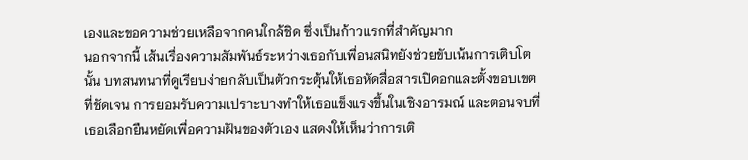เองและขอความช่วยเหลือจากคนใกล้ชิด ซึ่งเป็นก้าวแรกที่สำคัญมาก
นอกจากนี้ เส้นเรื่องความสัมพันธ์ระหว่างเธอกับเพื่อนสนิทยังช่วยขับเน้นการเติบโตนั้น บทสนทนาที่ดูเรียบง่ายกลับเป็นตัวกระตุ้นให้เธอหัดสื่อสารเปิดอกและตั้งขอบเขตที่ชัดเจน การยอมรับความเปราะบางทำให้เธอแข็งแรงขึ้นในเชิงอารมณ์ และตอนจบที่เธอเลือกยืนหยัดเพื่อความฝันของตัวเอง แสดงให้เห็นว่าการเติ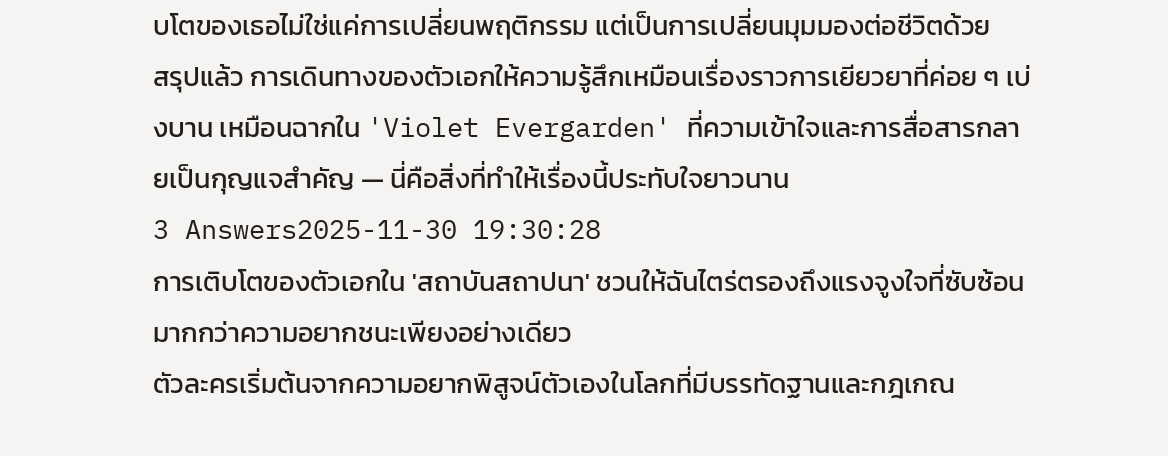บโตของเธอไม่ใช่แค่การเปลี่ยนพฤติกรรม แต่เป็นการเปลี่ยนมุมมองต่อชีวิตด้วย
สรุปแล้ว การเดินทางของตัวเอกให้ความรู้สึกเหมือนเรื่องราวการเยียวยาที่ค่อย ๆ เบ่งบาน เหมือนฉากใน 'Violet Evergarden' ที่ความเข้าใจและการสื่อสารกลายเป็นกุญแจสำคัญ — นี่คือสิ่งที่ทำให้เรื่องนี้ประทับใจยาวนาน
3 Answers2025-11-30 19:30:28
การเติบโตของตัวเอกใน 'สถาบันสถาปนา' ชวนให้ฉันไตร่ตรองถึงแรงจูงใจที่ซับซ้อนมากกว่าความอยากชนะเพียงอย่างเดียว
ตัวละครเริ่มต้นจากความอยากพิสูจน์ตัวเองในโลกที่มีบรรทัดฐานและกฎเกณ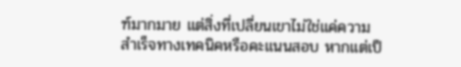ฑ์มากมาย แต่สิ่งที่เปลี่ยนเขาไม่ใช่แค่ความสำเร็จทางเทคนิคหรือคะแนนสอบ หากแต่เป็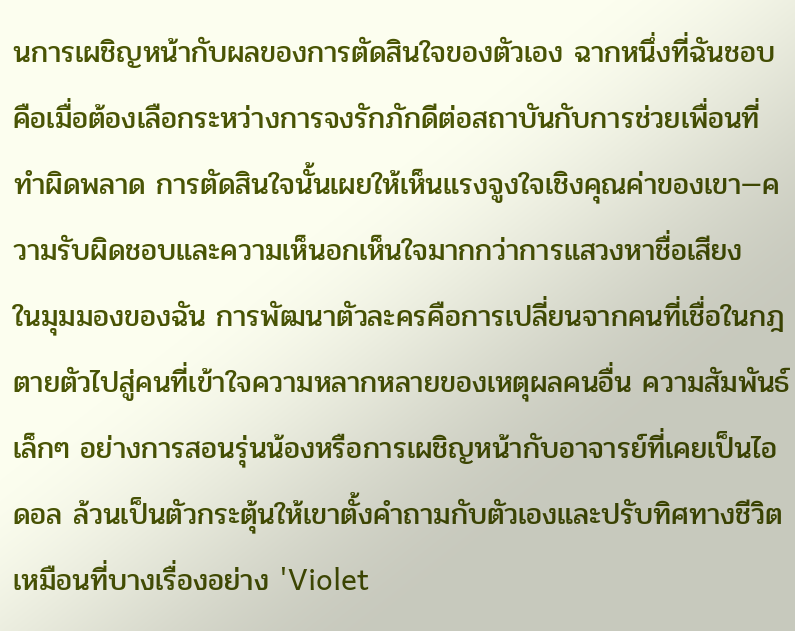นการเผชิญหน้ากับผลของการตัดสินใจของตัวเอง ฉากหนึ่งที่ฉันชอบคือเมื่อต้องเลือกระหว่างการจงรักภักดีต่อสถาบันกับการช่วยเพื่อนที่ทำผิดพลาด การตัดสินใจนั้นเผยให้เห็นแรงจูงใจเชิงคุณค่าของเขา—ความรับผิดชอบและความเห็นอกเห็นใจมากกว่าการแสวงหาชื่อเสียง
ในมุมมองของฉัน การพัฒนาตัวละครคือการเปลี่ยนจากคนที่เชื่อในกฎตายตัวไปสู่คนที่เข้าใจความหลากหลายของเหตุผลคนอื่น ความสัมพันธ์เล็กๆ อย่างการสอนรุ่นน้องหรือการเผชิญหน้ากับอาจารย์ที่เคยเป็นไอดอล ล้วนเป็นตัวกระตุ้นให้เขาตั้งคำถามกับตัวเองและปรับทิศทางชีวิต เหมือนที่บางเรื่องอย่าง 'Violet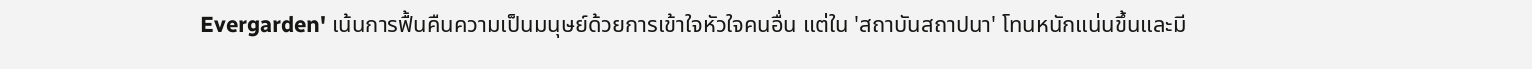Evergarden' เน้นการฟื้นคืนความเป็นมนุษย์ด้วยการเข้าใจหัวใจคนอื่น แต่ใน 'สถาบันสถาปนา' โทนหนักแน่นขึ้นและมี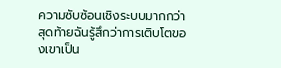ความซับซ้อนเชิงระบบมากกว่า สุดท้ายฉันรู้สึกว่าการเติบโตของเขาเป็น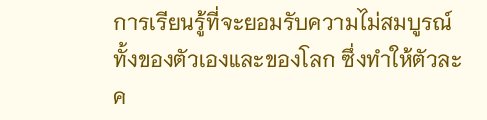การเรียนรู้ที่จะยอมรับความไม่สมบูรณ์ทั้งของตัวเองและของโลก ซึ่งทำให้ตัวละค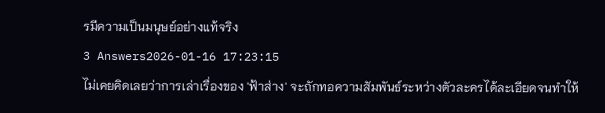รมีความเป็นมนุษย์อย่างแท้จริง
3 Answers2026-01-16 17:23:15
ไม่เคยคิดเลยว่าการเล่าเรื่องของ 'ฟ้าส่าง' จะถักทอความสัมพันธ์ระหว่างตัวละครได้ละเอียดจนทำให้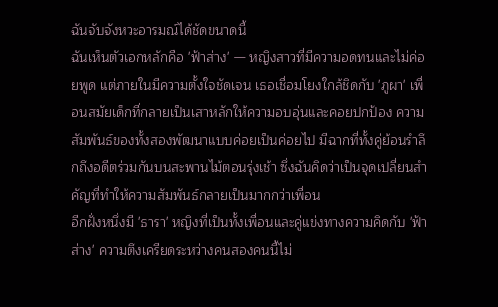ฉันจับจังหวะอารมณ์ได้ชัดขนาดนี้
ฉันเห็นตัวเอกหลักคือ 'ฟ้าส่าง' — หญิงสาวที่มีความอดทนและไม่ค่อยพูด แต่ภายในมีความตั้งใจชัดเจน เธอเชื่อมโยงใกล้ชิดกับ 'ภูผา' เพื่อนสมัยเด็กที่กลายเป็นเสาหลักให้ความอบอุ่นและคอยปกป้อง ความสัมพันธ์ของทั้งสองพัฒนาแบบค่อยเป็นค่อยไป มีฉากที่ทั้งคู่ย้อนรำลึกถึงอดีตร่วมกันบนสะพานไม้ตอนรุ่งเช้า ซึ่งฉันคิดว่าเป็นจุดเปลี่ยนสำคัญที่ทำให้ความสัมพันธ์กลายเป็นมากกว่าเพื่อน
อีกฝั่งหนึ่งมี 'ธารา' หญิงที่เป็นทั้งเพื่อนและคู่แข่งทางความคิดกับ 'ฟ้าส่าง' ความตึงเครียดระหว่างคนสองคนนี้ไม่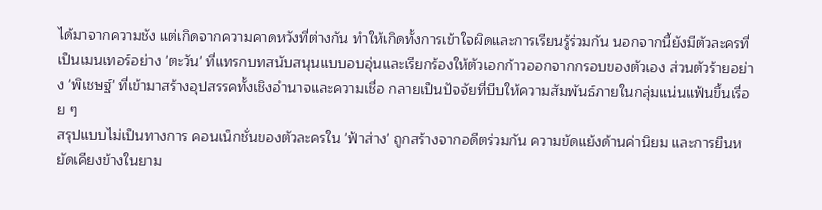ได้มาจากความชัง แต่เกิดจากความคาดหวังที่ต่างกัน ทำให้เกิดทั้งการเข้าใจผิดและการเรียนรู้ร่วมกัน นอกจากนี้ยังมีตัวละครที่เป็นเมนเทอร์อย่าง 'ตะวัน' ที่แทรกบทสนับสนุนแบบอบอุ่นและเรียกร้องให้ตัวเอกก้าวออกจากกรอบของตัวเอง ส่วนตัวร้ายอย่าง 'พิเชษฐ์' ที่เข้ามาสร้างอุปสรรคทั้งเชิงอำนาจและความเชื่อ กลายเป็นปัจจัยที่บีบให้ความสัมพันธ์ภายในกลุ่มแน่นแฟ้นขึ้นเรื่อย ๆ
สรุปแบบไม่เป็นทางการ คอนเน็กชั่นของตัวละครใน 'ฟ้าส่าง' ถูกสร้างจากอดีตร่วมกัน ความขัดแย้งด้านค่านิยม และการยืนหยัดเคียงข้างในยาม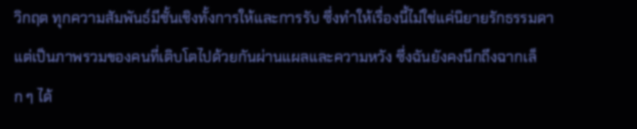วิกฤต ทุกความสัมพันธ์มีชั้นเชิงทั้งการให้และการรับ ซึ่งทำให้เรื่องนี้ไม่ใช่แค่นิยายรักธรรมดา แต่เป็นภาพรวมของคนที่เติบโตไปด้วยกันผ่านแผลและความหวัง ซึ่งฉันยังคงนึกถึงฉากเล็ก ๆ ได้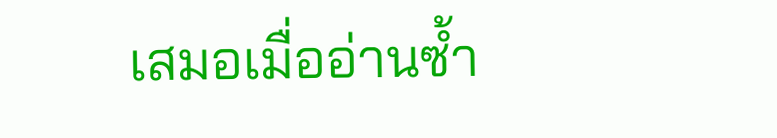เสมอเมื่ออ่านซ้ำ